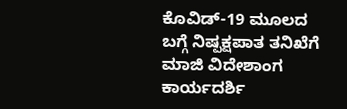ಕೊವಿಡ್-19 ಮೂಲದ ಬಗ್ಗೆ ನಿಷ್ಪಕ್ಷಪಾತ ತನಿಖೆಗೆ ಮಾಜಿ ವಿದೇಶಾಂಗ ಕಾರ್ಯದರ್ಶಿ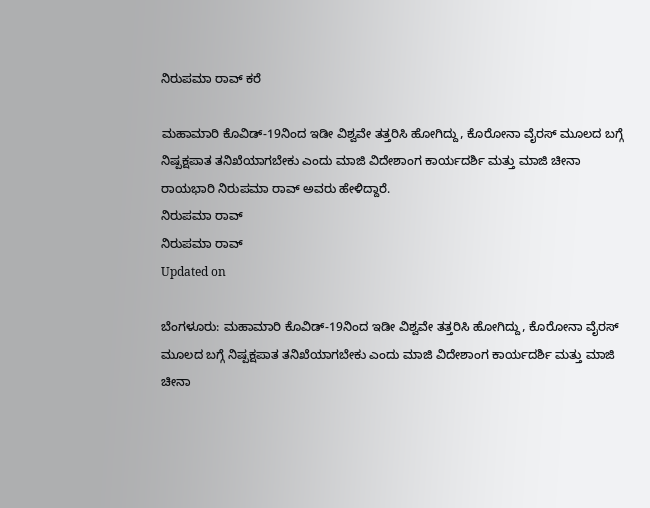ನಿರುಪಮಾ ರಾವ್ ಕರೆ

ಮಹಾಮಾರಿ ಕೊವಿಡ್-19ನಿಂದ ಇಡೀ ವಿಶ್ವವೇ ತತ್ತರಿಸಿ ಹೋಗಿದ್ದು, ಕೊರೋನಾ ವೈರಸ್ ಮೂಲದ ಬಗ್ಗೆ ನಿಷ್ಪಕ್ಷಪಾತ ತನಿಖೆಯಾಗಬೇಕು ಎಂದು ಮಾಜಿ ವಿದೇಶಾಂಗ ಕಾರ್ಯದರ್ಶಿ ಮತ್ತು ಮಾಜಿ ಚೀನಾ ರಾಯಭಾರಿ ನಿರುಪಮಾ ರಾವ್ ಅವರು ಹೇಳಿದ್ದಾರೆ.
ನಿರುಪಮಾ ರಾವ್
ನಿರುಪಮಾ ರಾವ್
Updated on

ಬೆಂಗಳೂರು: ಮಹಾಮಾರಿ ಕೊವಿಡ್-19ನಿಂದ ಇಡೀ ವಿಶ್ವವೇ ತತ್ತರಿಸಿ ಹೋಗಿದ್ದು, ಕೊರೋನಾ ವೈರಸ್ ಮೂಲದ ಬಗ್ಗೆ ನಿಷ್ಪಕ್ಷಪಾತ ತನಿಖೆಯಾಗಬೇಕು ಎಂದು ಮಾಜಿ ವಿದೇಶಾಂಗ ಕಾರ್ಯದರ್ಶಿ ಮತ್ತು ಮಾಜಿ ಚೀನಾ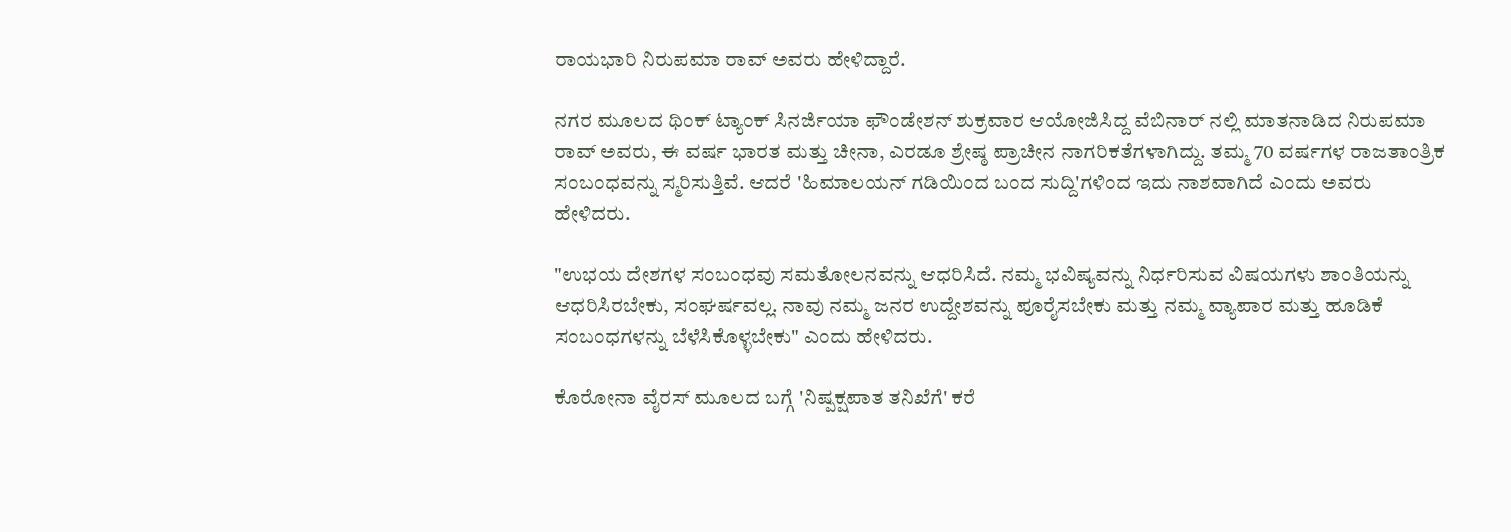ರಾಯಭಾರಿ ನಿರುಪಮಾ ರಾವ್ ಅವರು ಹೇಳಿದ್ದಾರೆ.

ನಗರ ಮೂಲದ ಥಿಂಕ್ ಟ್ಯಾಂಕ್ ಸಿನರ್ಜಿಯಾ ಫೌಂಡೇಶನ್ ಶುಕ್ರವಾರ ಆಯೋಜಿಸಿದ್ದ ವೆಬಿನಾರ್ ನಲ್ಲಿ ಮಾತನಾಡಿದ ನಿರುಪಮಾ ರಾವ್ ಅವರು, ಈ ವರ್ಷ ಭಾರತ ಮತ್ತು ಚೀನಾ, ಎರಡೂ ಶ್ರೇಷ್ಠ ಪ್ರಾಚೀನ ನಾಗರಿಕತೆಗಳಾಗಿದ್ದು. ತಮ್ಮ 70 ವರ್ಷಗಳ ರಾಜತಾಂತ್ರಿಕ ಸಂಬಂಧವನ್ನು ಸ್ಮರಿಸುತ್ತಿವೆ. ಆದರೆ 'ಹಿಮಾಲಯನ್ ಗಡಿಯಿಂದ ಬಂದ ಸುದ್ದಿ'ಗಳಿಂದ ಇದು ನಾಶವಾಗಿದೆ ಎಂದು ಅವರು ಹೇಳಿದರು.

"ಉಭಯ ದೇಶಗಳ ಸಂಬಂಧವು ಸಮತೋಲನವನ್ನು ಆಧರಿಸಿದೆ. ನಮ್ಮ ಭವಿಷ್ಯವನ್ನು ನಿರ್ಧರಿಸುವ ವಿಷಯಗಳು ಶಾಂತಿಯನ್ನು ಆಧರಿಸಿರಬೇಕು, ಸಂಘರ್ಷವಲ್ಲ. ನಾವು ನಮ್ಮ ಜನರ ಉದ್ದೇಶವನ್ನು ಪೂರೈಸಬೇಕು ಮತ್ತು ನಮ್ಮ ವ್ಯಾಪಾರ ಮತ್ತು ಹೂಡಿಕೆ ಸಂಬಂಧಗಳನ್ನು ಬೆಳೆಸಿಕೊಳ್ಳಬೇಕು" ಎಂದು ಹೇಳಿದರು.

ಕೊರೋನಾ ವೈರಸ್ ಮೂಲದ ಬಗ್ಗೆ 'ನಿಷ್ಪಕ್ಷಪಾತ ತನಿಖೆಗೆ' ಕರೆ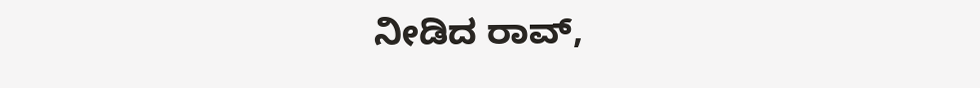ನೀಡಿದ ರಾವ್,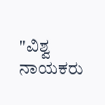"ವಿಶ್ವ ನಾಯಕರು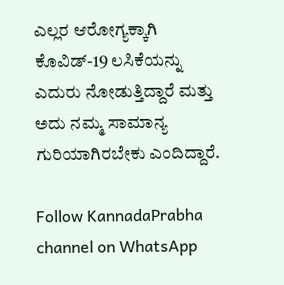ಎಲ್ಲರ ಆರೋಗ್ಯಕ್ಕಾಗಿ ಕೊವಿಡ್-19 ಲಸಿಕೆಯನ್ನು ಎದುರು ನೋಡುತ್ತಿದ್ದಾರೆ ಮತ್ತು ಅದು ನಮ್ಮ ಸಾಮಾನ್ಯ ಗುರಿಯಾಗಿರಬೇಕು ಎಂದಿದ್ದಾರೆ.

Follow KannadaPrabha channel on WhatsApp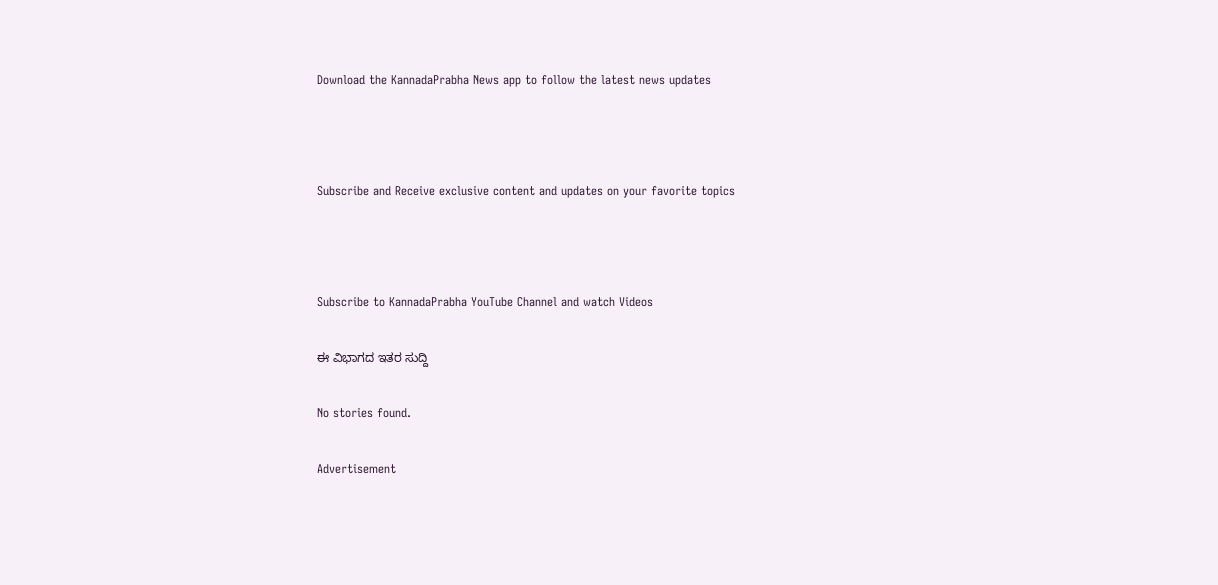Download the KannadaPrabha News app to follow the latest news updates



Subscribe and Receive exclusive content and updates on your favorite topics



Subscribe to KannadaPrabha YouTube Channel and watch Videos

ಈ ವಿಭಾಗದ ಇತರ ಸುದ್ದಿ

No stories found.

Advertisement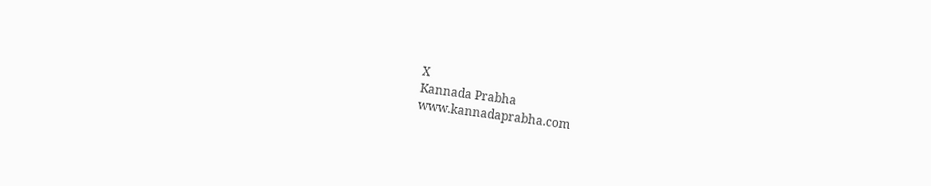X
Kannada Prabha
www.kannadaprabha.com